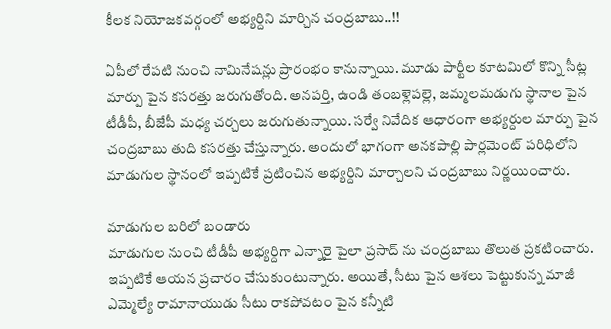కీలక నియోజకవర్గంలో అభ్యర్దిని మార్చిన చంద్రబాబు..!!

ఏపీలో రేపటి నుంచి నామినేషన్లు ప్రారంభం కానున్నాయి. మూడు పార్టీల కూటమిలో కొన్ని సీట్ల మార్పు పైన కసరత్తు జరుగుతోంది. అనపర్తి, ఉండి తంబళ్లెపల్లె, జమ్మలమడుగు స్థానాల పైన టీడీపీ, బీజేపీ మధ్య చర్చలు జరుగుతున్నాయి. సర్వే నివేదిక ఆధారంగా అభ్యర్దుల మార్పు పైన చంద్రబాబు తుది కసరత్తు చేస్తున్నారు. అందులో భాగంగా అనకపాల్లి పార్లమెంట్ పరిధిలోని మాడుగుల స్థానంలో ఇప్పటికే ప్రటించిన అభ్యర్దిని మార్చాలని చంద్రబాబు నిర్ణయించారు.

మాడుగుల బరిలో బండారు
మాడుగుల నుంచి టీడీపీ అభ్యర్దిగా ఎన్నారై పైలా ప్రసాద్ ను చంద్రబాబు తొలుత ప్రకటించారు. ఇప్పటికే ఆయన ప్రచారం చేసుకుంటున్నారు. అయితే, సీటు పైన ఆశలు పెట్టుకున్న మాజీ ఎమ్మెల్యే రామానాయుడు సీటు రాకపోవటం పైన కన్నీటి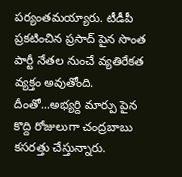పర్యంతమయ్యారు. టీడీపీ ప్రకటించిన ప్రసాద్ పైన సొంత పార్టీ నేతల నుంచే వ్యతిరేకత వ్యక్తం అవుతోంది. దీంతో...అభ్యర్ది మార్పు పైన కొద్ది రోజులుగా చంద్రబాబు కసరత్తు చేస్తున్నారు.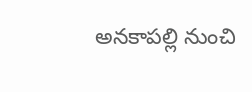అనకాపల్లి నుంచి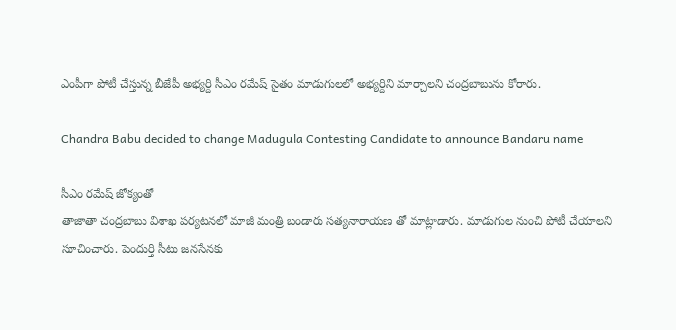ఎంపీగా పోటీ చేస్తున్న బీజేపీ అభ్యర్ది సీఎం రమేష్ సైతం మాడుగులలో అభ్యర్దిని మార్చాలని చంద్రబాబును కోరారు.

Chandra Babu decided to change Madugula Contesting Candidate to announce Bandaru name

సీఎం రమేష్ జోక్యంతో
తాజాతా చంద్రబాబు విశాఖ పర్యటనలో మాజీ మంత్రి బండారు సత్యనారాయణ తో మాట్లాడారు. మాడుగుల నుంచి పోటీ చేయాలని సూచించారు. పెందుర్తి సీటు జనసేనకు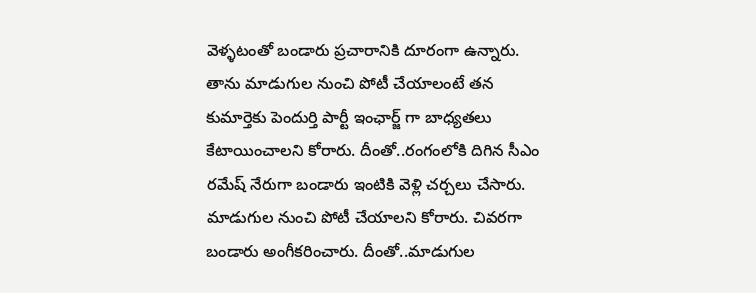వెళ్ళటంతో బండారు ప్రచారానికి దూరంగా ఉన్నారు. తాను మాడుగుల నుంచి పోటీ చేయాలంటే తన కుమార్తెకు పెందుర్తి పార్టీ ఇంఛార్జ్ గా బాధ్యతలు కేటాయించాలని కోరారు. దీంతో..రంగంలోకి దిగిన సీఎం రమేష్ నేరుగా బండారు ఇంటికి వెళ్లి చర్చలు చేసారు. మాడుగుల నుంచి పోటీ చేయాలని కోరారు. చివరగా బండారు అంగీకరించారు. దీంతో..మాడుగుల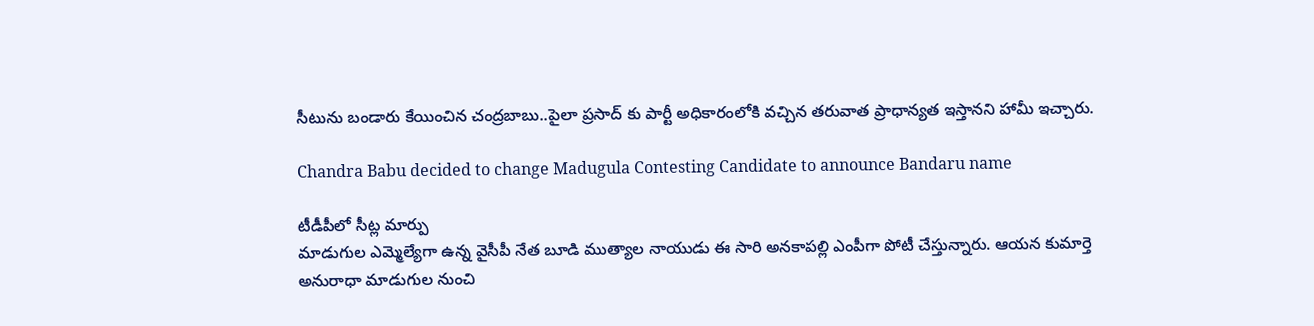సీటును బండారు కేయించిన చంద్రబాబు..పైలా ప్రసాద్ కు పార్టీ అధికారంలోకి వచ్చిన తరువాత ప్రాధాన్యత ఇస్తానని హామీ ఇచ్చారు.

Chandra Babu decided to change Madugula Contesting Candidate to announce Bandaru name

టీడీపీలో సీట్ల మార్పు
మాడుగుల ఎమ్మెల్యేగా ఉన్న వైసీపీ నేత బూడి ముత్యాల నాయుడు ఈ సారి అనకాపల్లి ఎంపీగా పోటీ చేస్తున్నారు. ఆయన కుమార్తె అనురాధా మాడుగుల నుంచి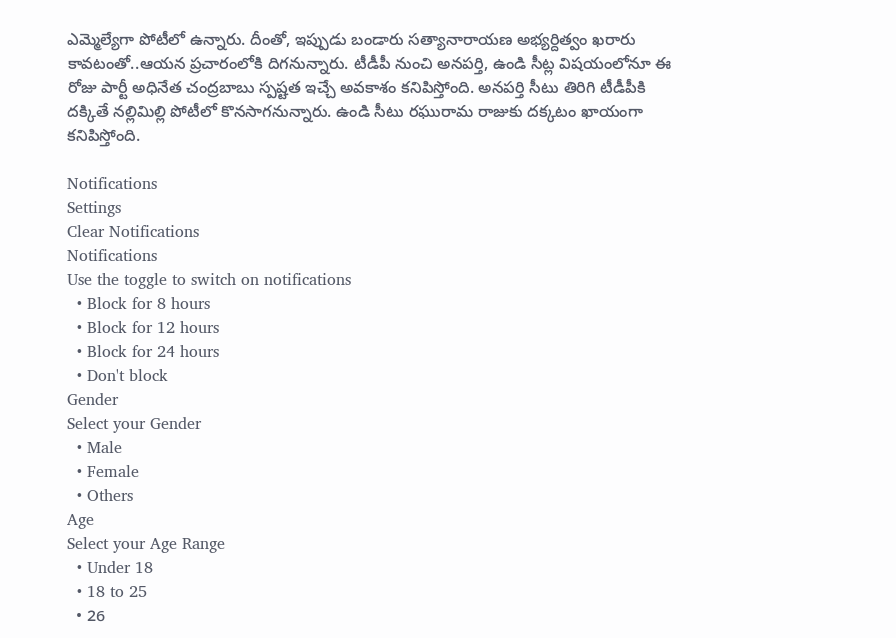ఎమ్మెల్యేగా పోటీలో ఉన్నారు. దీంతో, ఇప్పుడు బండారు సత్యానారాయణ అభ్యర్దిత్వం ఖరారు కావటంతో..ఆయన ప్రచారంలోకి దిగనున్నారు. టీడీపీ నుంచి అనపర్తి, ఉండి సీట్ల విషయంలోనూ ఈ రోజు పార్టీ అధినేత చంద్రబాబు స్పష్టత ఇచ్చే అవకాశం కనిపిస్తోంది. అనపర్తి సీటు తిరిగి టీడీపీకి దక్కితే నల్లిమిల్లి పోటీలో కొనసాగనున్నారు. ఉండి సీటు రఘురామ రాజుకు దక్కటం ఖాయంగా కనిపిస్తోంది.

Notifications
Settings
Clear Notifications
Notifications
Use the toggle to switch on notifications
  • Block for 8 hours
  • Block for 12 hours
  • Block for 24 hours
  • Don't block
Gender
Select your Gender
  • Male
  • Female
  • Others
Age
Select your Age Range
  • Under 18
  • 18 to 25
  • 26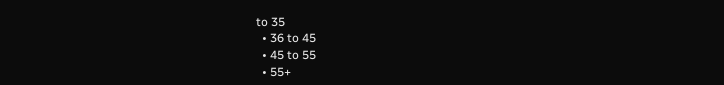to 35
  • 36 to 45
  • 45 to 55
  • 55+